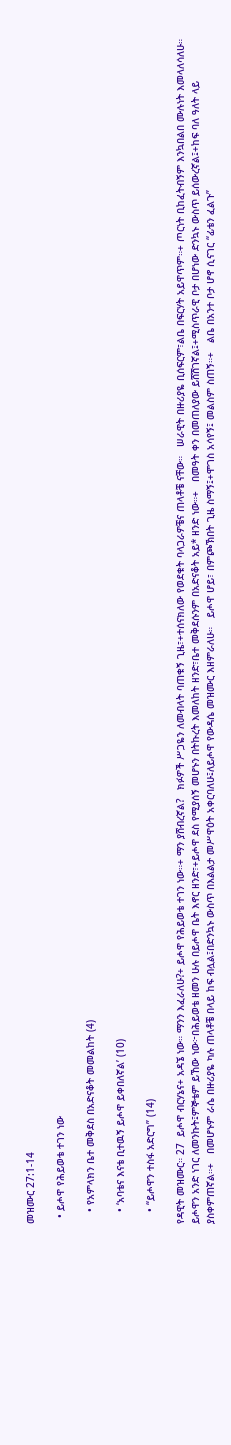መዝሙር 27:1-14

  • ይሖዋ የሕይወቴ ተገን ነው

    • የአምላክን ቤተ መቅደስ በአድናቆት መመልከት (4)

    • ‘አባቴና እናቴ ቢተዉኝ ይሖዋ ይቀበለኛል’ (10)

    • “ይሖዋን ተስፋ አድርግ” (14)

የዳዊት መዝሙር። 27  ይሖዋ ብርሃኔና+ አዳኜ ነው። ማንን እፈራለሁ?+ ይሖዋ የሕይወቴ ተገን ነው።+ ማን ያሸብረኛል?   ክፉዎች ሥጋዬን ለመብላት ባጠቁኝ ጊዜ፣+ተሰናክለው የወደቁት ባላጋራዎቼና ጠላቶቼ ናቸው።   ሠራዊት በዙሪያዬ ቢሰፍርም፣ልቤ በፍርሃት አይዋጥም።+ ጦርነት ቢከፈትብኝም እንኳበልበ ሙሉነት እመላለሳለሁ።   ይሖዋን አንድ ነገር ለመንኩት፤ምኞቴም ይኸው ነው፦በሕይወቴ ዘመን ሁሉ በይሖዋ ቤት እኖር ዘንድ፣+ይሖዋ ደስ የሚያሰኝ መሆኑን በትኩረት እመለከት ዘንድ፣ቤተ መቅደሱንም በአድናቆት አይ* ዘንድ ነው።+   በመዓት ቀን በመጠለያው ይሸሽገኛል፤+ሚስጥራዊ ቦታ በሆነው ድንኳኑ ውስጥ ይሰውረኛል፤+ከፍ ባለ ዓለት ላይ ያስቀምጠኛል።+   በመሆኑም ራሴ በዙሪያዬ ካሉ ጠላቶቼ በላይ ከፍ ብሏል፤በድንኳኑ ውስጥ በእልልታ መሥዋዕት አቀርባለሁ፤ለይሖዋ የውዳሴ መዝሙር እዘምራለሁ።   ይሖዋ ሆይ፣ በምጮኽበት ጊዜ ስማኝ፤+ሞገስ አሳየኝ፤ መልስም ስጠኝ።+   ልቤ በአንተ ቦታ ሆኖ ሲናገር “ፊቴን ፈልጉ”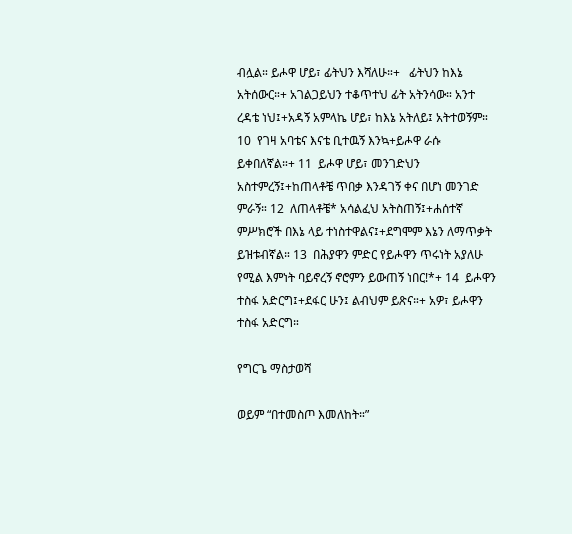ብሏል። ይሖዋ ሆይ፣ ፊትህን እሻለሁ።+   ፊትህን ከእኔ አትሰውር።+ አገልጋይህን ተቆጥተህ ፊት አትንሳው። አንተ ረዳቴ ነህ፤+አዳኝ አምላኬ ሆይ፣ ከእኔ አትለይ፤ አትተወኝም። 10  የገዛ አባቴና እናቴ ቢተዉኝ እንኳ+ይሖዋ ራሱ ይቀበለኛል።+ 11  ይሖዋ ሆይ፣ መንገድህን አስተምረኝ፤+ከጠላቶቼ ጥበቃ እንዳገኝ ቀና በሆነ መንገድ ምራኝ። 12  ለጠላቶቼ* አሳልፈህ አትስጠኝ፤+ሐሰተኛ ምሥክሮች በእኔ ላይ ተነስተዋልና፤+ደግሞም እኔን ለማጥቃት ይዝቱብኛል። 13  በሕያዋን ምድር የይሖዋን ጥሩነት አያለሁ የሚል እምነት ባይኖረኝ ኖሮምን ይውጠኝ ነበር!*+ 14  ይሖዋን ተስፋ አድርግ፤+ደፋር ሁን፤ ልብህም ይጽና።+ አዎ፣ ይሖዋን ተስፋ አድርግ።

የግርጌ ማስታወሻ

ወይም “በተመስጦ እመለከት።”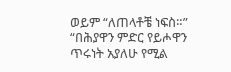ወይም “ለጠላቶቼ ነፍስ።”
“በሕያዋን ምድር የይሖዋን ጥሩነት አያለሁ የሚል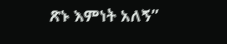ጽኑ እምነት አለኝ”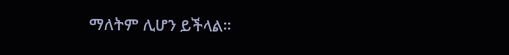ማለትም ሊሆን ይችላል።